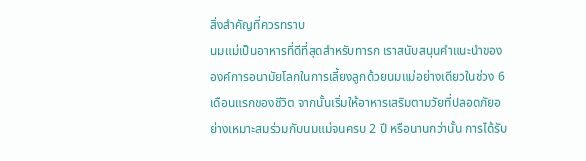สิ่งสำคัญที่ควรทราบ
นมแม่เป็นอาหารที่ดีที่สุดสำหรับทารก เราสนับสนุนคำแนะนำขององค์การอนามัยโลกในการเลี้ยงลูกด้วยนมแม่อย่างเดียวในช่วง 6 เดือนแรกของชีวิต จากนั้นเริ่มให้อาหารเสริมตามวัยที่ปลอดภัยอย่างเหมาะสมร่วมกับนมแม่จนครบ 2 ปี หรือนานกว่านั้น การได้รับ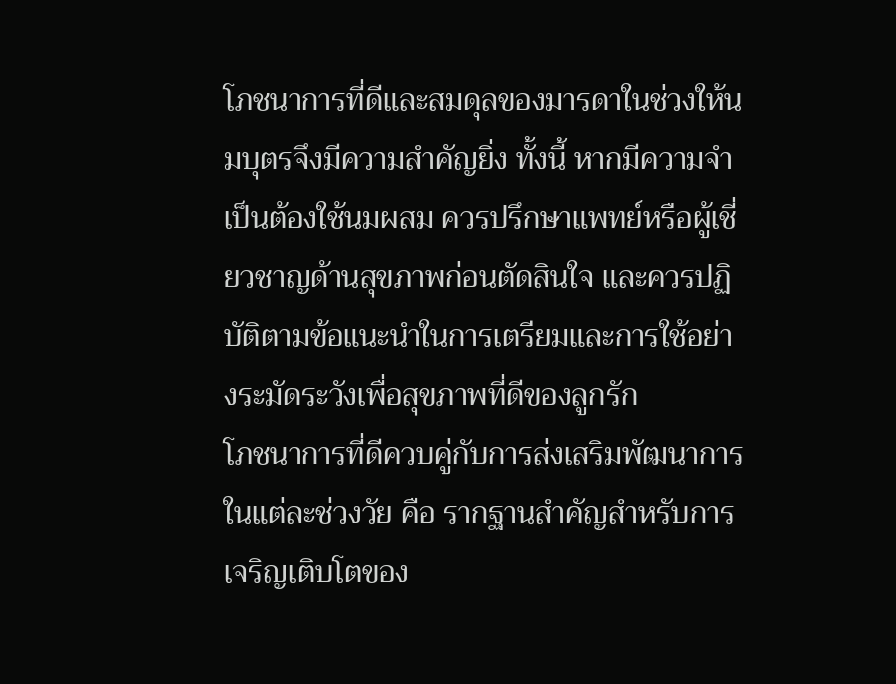โภชนาการที่ดีและสมดุลของมารดาในช่วงให้นมบุตรจึงมีความสำคัญยิ่ง ทั้งนี้ หากมีความจำเป็นต้องใช้นมผสม ควรปรึกษาแพทย์หรือผู้เชี่ยวชาญด้านสุขภาพก่อนตัดสินใจ และควรปฏิบัติตามข้อแนะนำในการเตรียมและการใช้อย่างระมัดระวังเพื่อสุขภาพที่ดีของลูกรัก
โภชนาการที่ดีควบคู่กับการส่งเสริมพัฒนาการในแต่ละช่วงวัย คือ รากฐานสำคัญสำหรับการเจริญเติบโตของ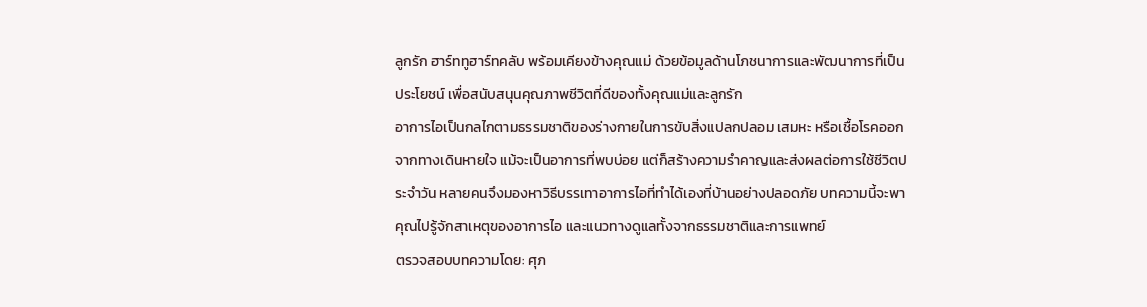ลูกรัก ฮาร์ททูฮาร์ทคลับ พร้อมเคียงข้างคุณแม่ ด้วยข้อมูลด้านโภชนาการและพัฒนาการที่เป็นประโยชน์ เพื่อสนับสนุนคุณภาพชีวิตที่ดีของทั้งคุณแม่และลูกรัก
อาการไอเป็นกลไกตามธรรมชาติของร่างกายในการขับสิ่งแปลกปลอม เสมหะ หรือเชื้อโรคออกจากทางเดินหายใจ แม้จะเป็นอาการที่พบบ่อย แต่ก็สร้างความรำคาญและส่งผลต่อการใช้ชีวิตประจำวัน หลายคนจึงมองหาวิธีบรรเทาอาการไอที่ทำได้เองที่บ้านอย่างปลอดภัย บทความนี้จะพาคุณไปรู้จักสาเหตุของอาการไอ และแนวทางดูแลทั้งจากธรรมชาติและการแพทย์
ตรวจสอบบทความโดย: ศุภ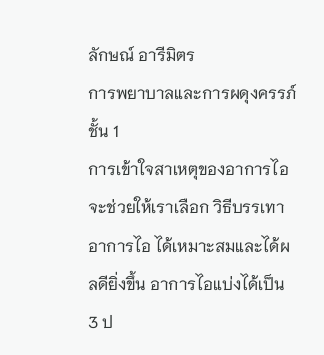ลักษณ์ อารีมิตร
การพยาบาลและการผดุงครรภ์ ชั้น 1
การเข้าใจสาเหตุของอาการไอ จะช่วยให้เราเลือก วิธีบรรเทาอาการไอ ได้เหมาะสมและได้ผลดียิ่งขึ้น อาการไอแบ่งได้เป็น 3 ป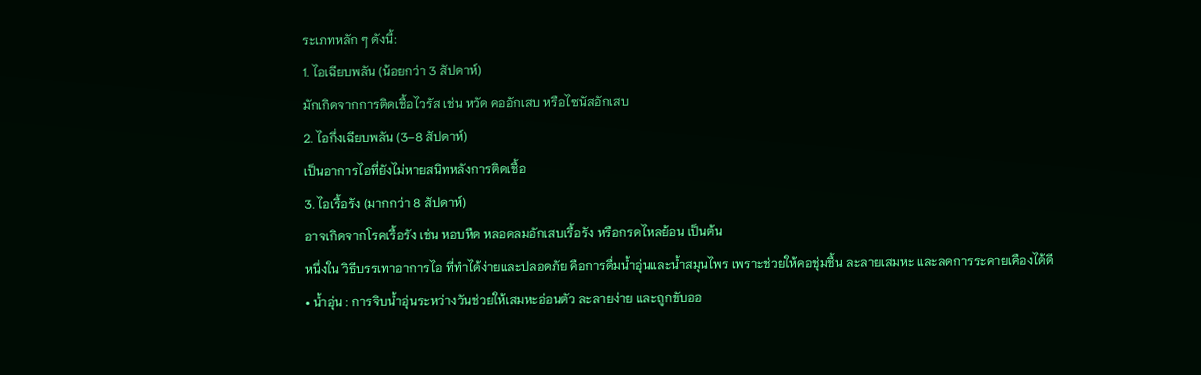ระเภทหลัก ๆ ดังนี้:
1. ไอเฉียบพลัน (น้อยกว่า 3 สัปดาห์)
มักเกิดจากการติดเชื้อไวรัส เช่น หวัด คออักเสบ หรือไซนัสอักเสบ
2. ไอกึ่งเฉียบพลัน (3–8 สัปดาห์)
เป็นอาการไอที่ยังไม่หายสนิทหลังการติดเชื้อ
3. ไอเรื้อรัง (มากกว่า 8 สัปดาห์)
อาจเกิดจากโรคเรื้อรัง เช่น หอบหืด หลอดลมอักเสบเรื้อรัง หรือกรดไหลย้อน เป็นต้น
หนึ่งใน วิธีบรรเทาอาการไอ ที่ทำได้ง่ายและปลอดภัย คือการดื่มน้ำอุ่นและน้ำสมุนไพร เพราะช่วยให้คอชุ่มชื้น ละลายเสมหะ และลดการระคายเคืองได้ดี
• น้ำอุ่น : การจิบน้ำอุ่นระหว่างวันช่วยให้เสมหะอ่อนตัว ละลายง่าย และถูกขับออ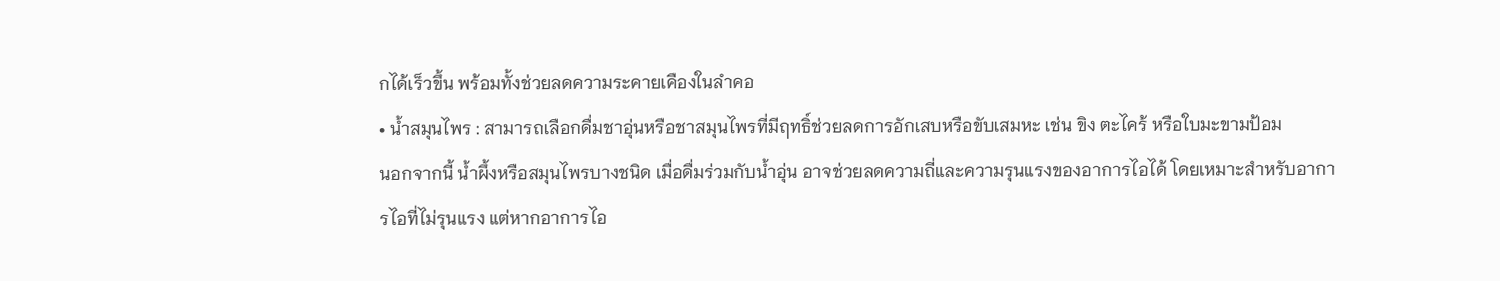กได้เร็วขึ้น พร้อมทั้งช่วยลดความระคายเคืองในลำคอ
• น้ำสมุนไพร : สามารถเลือกดื่มชาอุ่นหรือชาสมุนไพรที่มีฤทธิ์ช่วยลดการอักเสบหรือขับเสมหะ เช่น ขิง ตะไคร้ หรือใบมะขามป้อม
นอกจากนี้ น้ำผึ้งหรือสมุนไพรบางชนิด เมื่อดื่มร่วมกับน้ำอุ่น อาจช่วยลดความถี่และความรุนแรงของอาการไอได้ โดยเหมาะสำหรับอาการไอที่ไม่รุนแรง แต่หากอาการไอ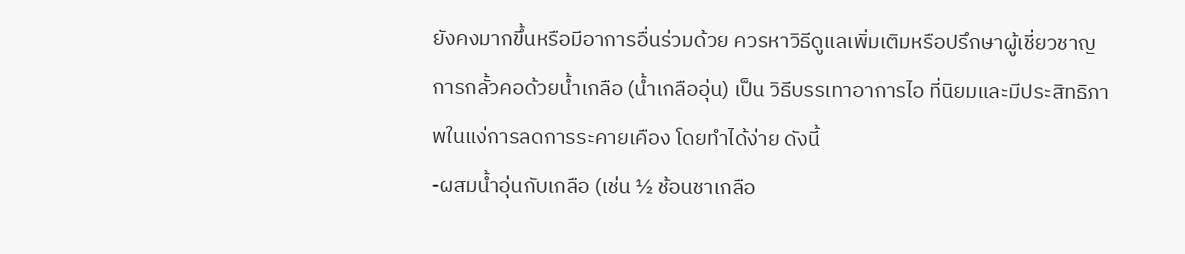ยังคงมากขึ้นหรือมีอาการอื่นร่วมด้วย ควรหาวิธีดูแลเพิ่มเติมหรือปรึกษาผู้เชี่ยวชาญ
การกลั้วคอด้วยน้ำเกลือ (น้ำเกลืออุ่น) เป็น วิธีบรรเทาอาการไอ ที่นิยมและมีประสิทธิภาพในแง่การลดการระคายเคือง โดยทำได้ง่าย ดังนี้
-ผสมน้ำอุ่นกับเกลือ (เช่น ½ ช้อนชาเกลือ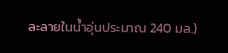ละลายในน้ำอุ่นประมาณ 240 มล.)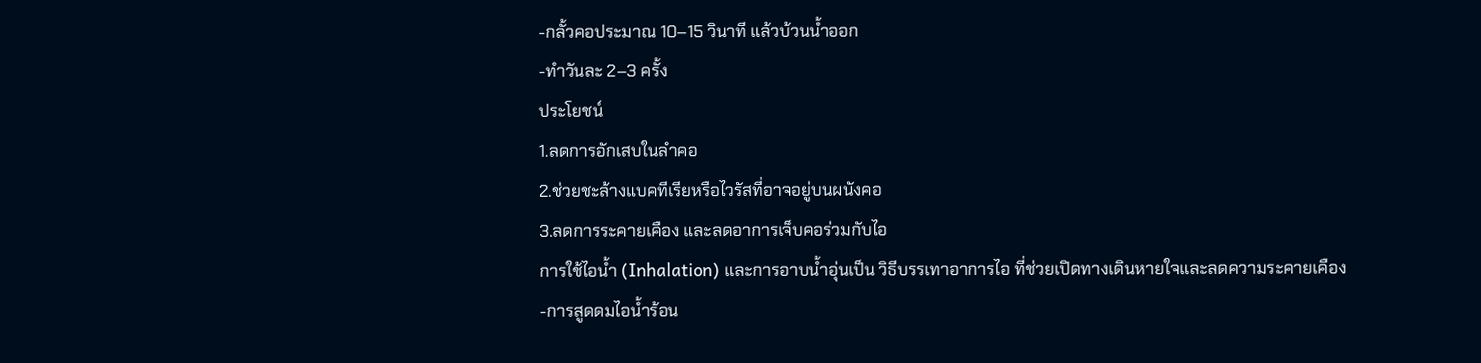-กลั้วคอประมาณ 10–15 วินาที แล้วบ้วนน้ำออก
-ทำวันละ 2–3 ครั้ง
ประโยชน์
1.ลดการอักเสบในลำคอ
2.ช่วยชะล้างแบคทีเรียหรือไวรัสที่อาจอยู่บนผนังคอ
3.ลดการระคายเคือง และลดอาการเจ็บคอร่วมกับไอ
การใช้ไอน้ำ (Inhalation) และการอาบน้ำอุ่นเป็น วิธีบรรเทาอาการไอ ที่ช่วยเปิดทางเดินหายใจและลดความระคายเคือง
-การสูดดมไอน้ำร้อน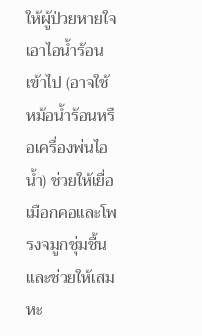ให้ผู้ป่วยหายใจเอาไอน้ำร้อนเข้าไป (อาจใช้หม้อน้ำร้อนหรือเครื่องพ่นไอน้ำ) ช่วยให้เยื่อเมือกคอและโพรงจมูกชุ่มชื้น และช่วยให้เสมหะ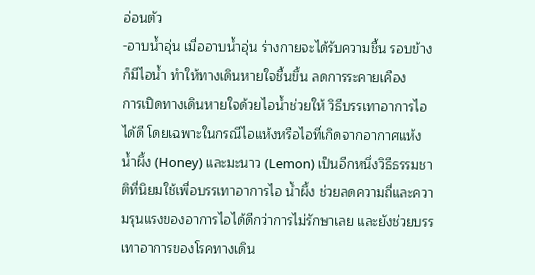อ่อนตัว
-อาบน้ำอุ่น เมื่ออาบน้ำอุ่น ร่างกายจะได้รับความชื้น รอบข้างก็มีไอน้ำ ทำให้ทางเดินหายใจชื้นขึ้น ลดการระคายเคือง
การเปิดทางเดินหายใจด้วยไอน้ำช่วยให้ วิธีบรรเทาอาการไอ ได้ดี โดยเฉพาะในกรณีไอแห้งหรือไอที่เกิดจากอากาศแห้ง
น้ำผึ้ง (Honey) และมะนาว (Lemon) เป็นอีกหนึ่งวิธีธรรมชาติที่นิยมใช้เพื่อบรรเทาอาการไอ น้ำผึ้ง ช่วยลดความถี่และความรุนแรงของอาการไอได้ดีกว่าการไม่รักษาเลย และยังช่วยบรรเทาอาการของโรคทางเดิน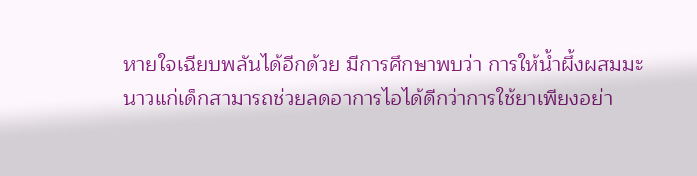หายใจเฉียบพลันได้อีกด้วย มีการศึกษาพบว่า การให้น้ำผึ้งผสมมะนาวแก่เด็กสามารถช่วยลดอาการไอได้ดีกว่าการใช้ยาเพียงอย่า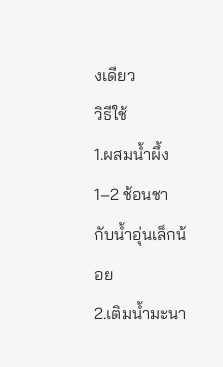งเดียว
วิธีใช้
1.ผสมน้ำผึ้ง 1–2 ช้อนชากับน้ำอุ่นเล็กน้อย
2.เติมน้ำมะนา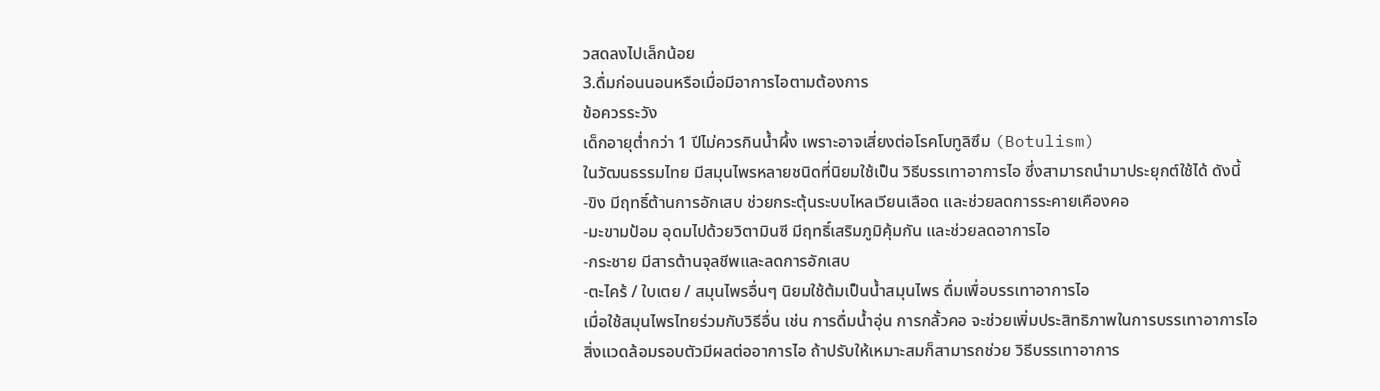วสดลงไปเล็กน้อย
3.ดื่มก่อนนอนหรือเมื่อมีอาการไอตามต้องการ
ข้อควรระวัง
เด็กอายุต่ำกว่า 1 ปีไม่ควรกินน้ำผึ้ง เพราะอาจเสี่ยงต่อโรคโบทูลิซึม (Botulism)
ในวัฒนธรรมไทย มีสมุนไพรหลายชนิดที่นิยมใช้เป็น วิธีบรรเทาอาการไอ ซึ่งสามารถนำมาประยุกต์ใช้ได้ ดังนี้
-ขิง มีฤทธิ์ต้านการอักเสบ ช่วยกระตุ้นระบบไหลเวียนเลือด และช่วยลดการระคายเคืองคอ
-มะขามป้อม อุดมไปด้วยวิตามินซี มีฤทธิ์เสริมภูมิคุ้มกัน และช่วยลดอาการไอ
-กระชาย มีสารต้านจุลชีพและลดการอักเสบ
-ตะไคร้ / ใบเตย / สมุนไพรอื่นๆ นิยมใช้ต้มเป็นน้ำสมุนไพร ดื่มเพื่อบรรเทาอาการไอ
เมื่อใช้สมุนไพรไทยร่วมกับวิธีอื่น เช่น การดื่มน้ำอุ่น การกลั้วคอ จะช่วยเพิ่มประสิทธิภาพในการบรรเทาอาการไอ
สิ่งแวดล้อมรอบตัวมีผลต่ออาการไอ ถ้าปรับให้เหมาะสมก็สามารถช่วย วิธีบรรเทาอาการ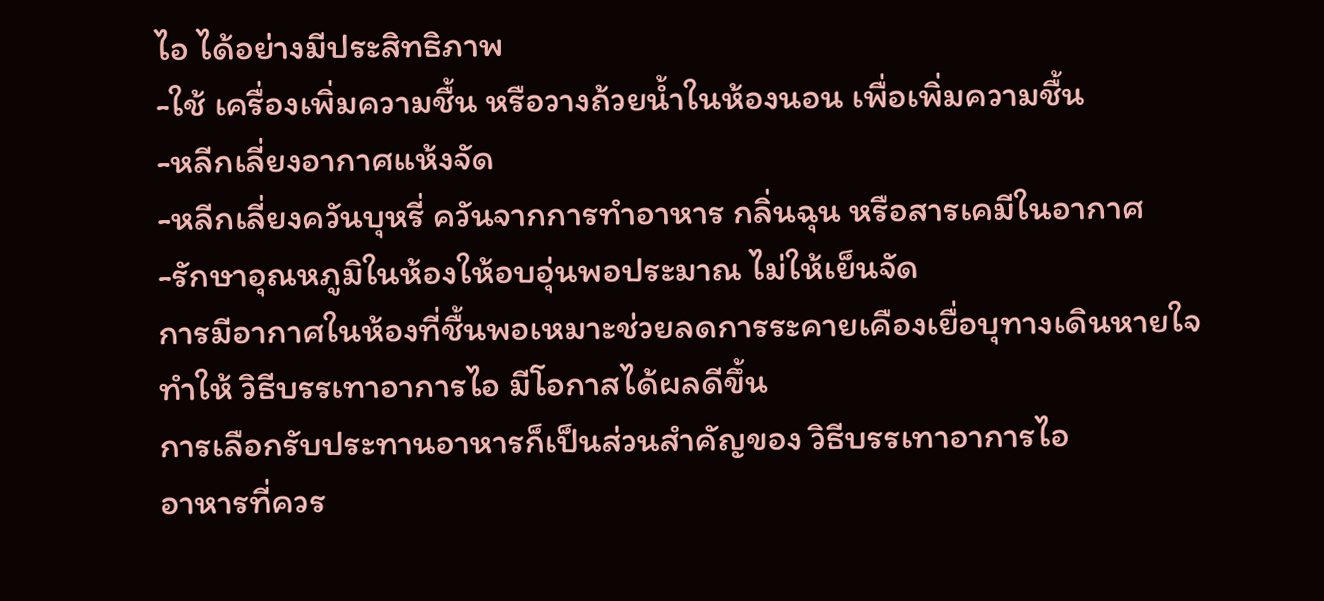ไอ ได้อย่างมีประสิทธิภาพ
-ใช้ เครื่องเพิ่มความชื้น หรือวางถ้วยน้ำในห้องนอน เพื่อเพิ่มความชื้น
-หลีกเลี่ยงอากาศแห้งจัด
-หลีกเลี่ยงควันบุหรี่ ควันจากการทำอาหาร กลิ่นฉุน หรือสารเคมีในอากาศ
-รักษาอุณหภูมิในห้องให้อบอุ่นพอประมาณ ไม่ให้เย็นจัด
การมีอากาศในห้องที่ชื้นพอเหมาะช่วยลดการระคายเคืองเยื่อบุทางเดินหายใจ ทำให้ วิธีบรรเทาอาการไอ มีโอกาสได้ผลดีขึ้น
การเลือกรับประทานอาหารก็เป็นส่วนสำคัญของ วิธีบรรเทาอาการไอ
อาหารที่ควร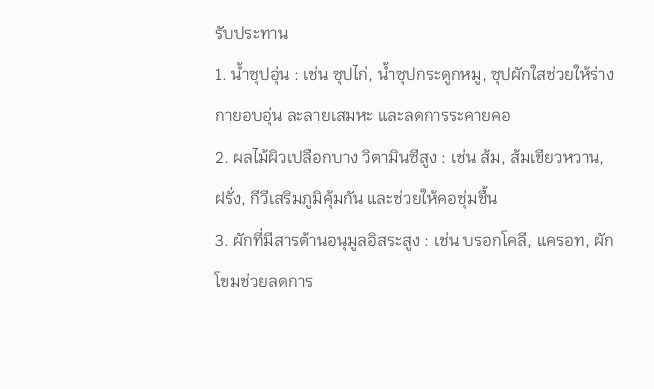รับประทาน
1. น้ำซุปอุ่น : เช่น ซุปไก่, น้ำซุปกระดูกหมู, ซุปผักใสช่วยให้ร่างกายอบอุ่น ละลายเสมหะ และลดการระคายคอ
2. ผลไม้ผิวเปลือกบาง วิตามินซีสูง : เช่น ส้ม, ส้มเขียวหวาน, ฝรั่ง, กีวีเสริมภูมิคุ้มกัน และช่วยให้คอชุ่มชื้น
3. ผักที่มีสารต้านอนุมูลอิสระสูง : เช่น บรอกโคลี, แครอท, ผักโขมช่วยลดการ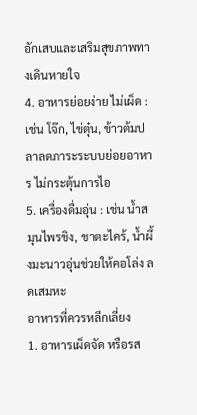อักเสบและเสริมสุขภาพทางเดินหายใจ
4. อาหารย่อยง่าย ไม่เผ็ด : เช่น โจ๊ก, ไข่ตุ๋น, ข้าวต้มปลาลดภาระระบบย่อยอาหาร ไม่กระตุ้นการไอ
5. เครื่องดื่มอุ่น : เช่น น้ำสมุนไพรขิง, ชาตะไคร้, น้ำผึ้งมะนาวอุ่นช่วยให้คอโล่ง ลดเสมหะ
อาหารที่ควรหลีกเลี่ยง
1. อาหารเผ็ดจัด หรือรส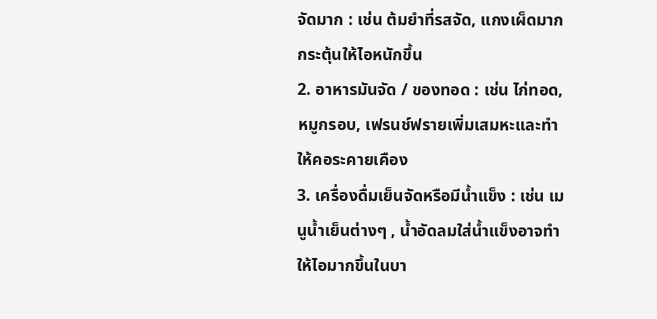จัดมาก : เช่น ต้มยำที่รสจัด, แกงเผ็ดมากกระตุ้นให้ไอหนักขึ้น
2. อาหารมันจัด / ของทอด : เช่น ไก่ทอด, หมูกรอบ, เฟรนช์ฟรายเพิ่มเสมหะและทำให้คอระคายเคือง
3. เครื่องดื่มเย็นจัดหรือมีน้ำแข็ง : เช่น เมนูน้ำเย็นต่างๆ , น้ำอัดลมใส่น้ำแข็งอาจทำให้ไอมากขึ้นในบา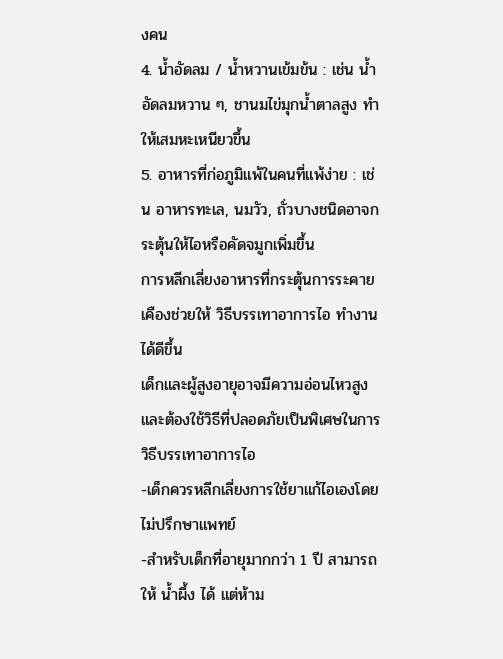งคน
4. น้ำอัดลม / น้ำหวานเข้มข้น : เช่น น้ำอัดลมหวาน ๆ, ชานมไข่มุกน้ำตาลสูง ทำให้เสมหะเหนียวขึ้น
5. อาหารที่ก่อภูมิแพ้ในคนที่แพ้ง่าย : เช่น อาหารทะเล, นมวัว, ถั่วบางชนิดอาจกระตุ้นให้ไอหรือคัดจมูกเพิ่มขึ้น
การหลีกเลี่ยงอาหารที่กระตุ้นการระคายเคืองช่วยให้ วิธีบรรเทาอาการไอ ทำงานได้ดีขึ้น
เด็กและผู้สูงอายุอาจมีความอ่อนไหวสูง และต้องใช้วิธีที่ปลอดภัยเป็นพิเศษในการ วิธีบรรเทาอาการไอ
-เด็กควรหลีกเลี่ยงการใช้ยาแก้ไอเองโดยไม่ปรึกษาแพทย์
-สำหรับเด็กที่อายุมากกว่า 1 ปี สามารถให้ น้ำผึ้ง ได้ แต่ห้าม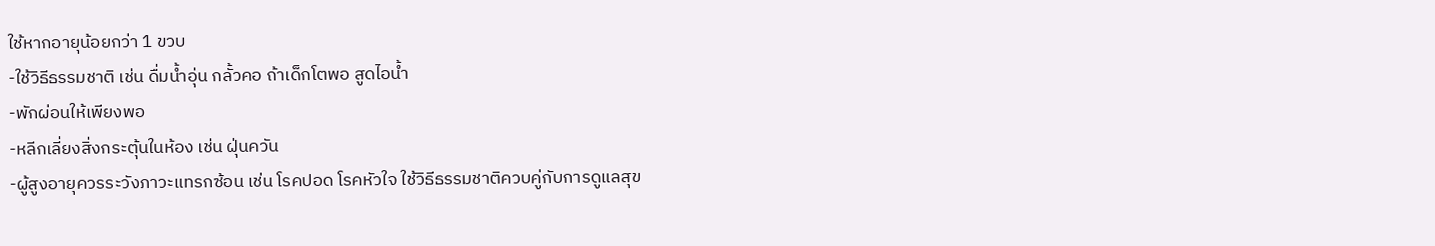ใช้หากอายุน้อยกว่า 1 ขวบ
-ใช้วิธีธรรมชาติ เช่น ดื่มน้ำอุ่น กลั้วคอ ถ้าเด็กโตพอ สูดไอน้ำ
-พักผ่อนให้เพียงพอ
-หลีกเลี่ยงสิ่งกระตุ้นในห้อง เช่น ฝุ่นควัน
-ผู้สูงอายุควรระวังภาวะแทรกซ้อน เช่น โรคปอด โรคหัวใจ ใช้วิธีธรรมชาติควบคู่กับการดูแลสุข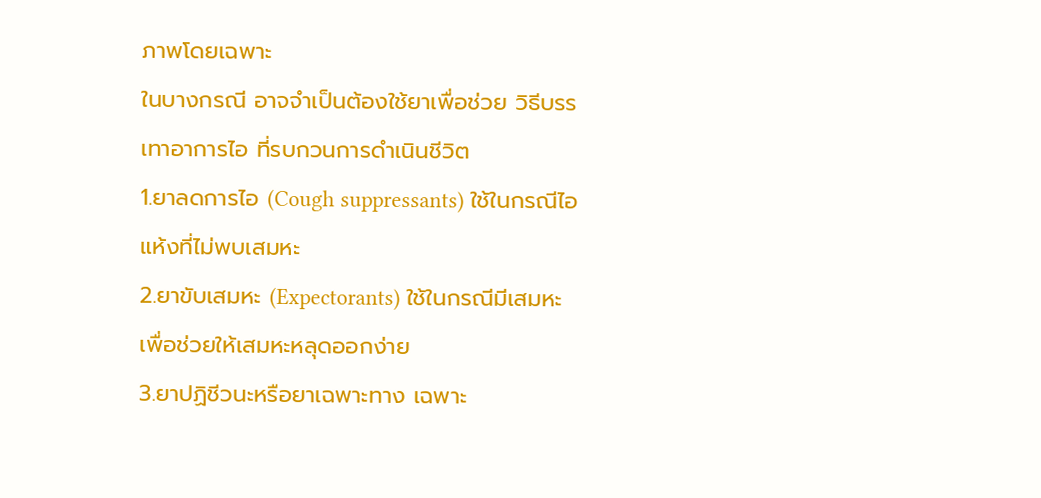ภาพโดยเฉพาะ
ในบางกรณี อาจจำเป็นต้องใช้ยาเพื่อช่วย วิธีบรรเทาอาการไอ ที่รบกวนการดำเนินชีวิต
1.ยาลดการไอ (Cough suppressants) ใช้ในกรณีไอแห้งที่ไม่พบเสมหะ
2.ยาขับเสมหะ (Expectorants) ใช้ในกรณีมีเสมหะ เพื่อช่วยให้เสมหะหลุดออกง่าย
3.ยาปฏิชีวนะหรือยาเฉพาะทาง เฉพาะ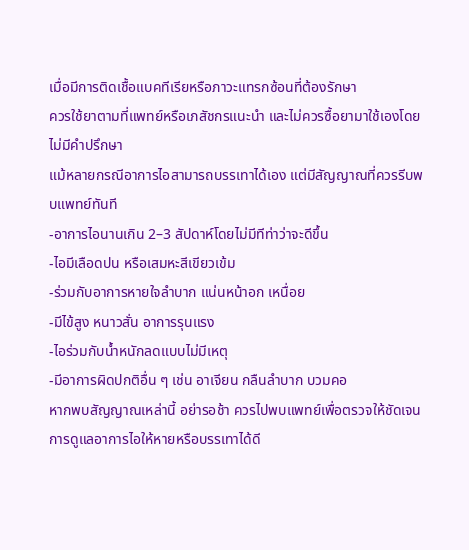เมื่อมีการติดเชื้อแบคทีเรียหรือภาวะแทรกซ้อนที่ต้องรักษา
ควรใช้ยาตามที่แพทย์หรือเภสัชกรแนะนำ และไม่ควรซื้อยามาใช้เองโดยไม่มีคำปรึกษา
แม้หลายกรณีอาการไอสามารถบรรเทาได้เอง แต่มีสัญญาณที่ควรรีบพบแพทย์ทันที
-อาการไอนานเกิน 2–3 สัปดาห์โดยไม่มีทีท่าว่าจะดีขึ้น
-ไอมีเลือดปน หรือเสมหะสีเขียวเข้ม
-ร่วมกับอาการหายใจลำบาก แน่นหน้าอก เหนื่อย
-มีไข้สูง หนาวสั่น อาการรุนแรง
-ไอร่วมกับน้ำหนักลดแบบไม่มีเหตุ
-มีอาการผิดปกติอื่น ๆ เช่น อาเจียน กลืนลำบาก บวมคอ
หากพบสัญญาณเหล่านี้ อย่ารอช้า ควรไปพบแพทย์เพื่อตรวจให้ชัดเจน
การดูแลอาการไอให้หายหรือบรรเทาได้ดี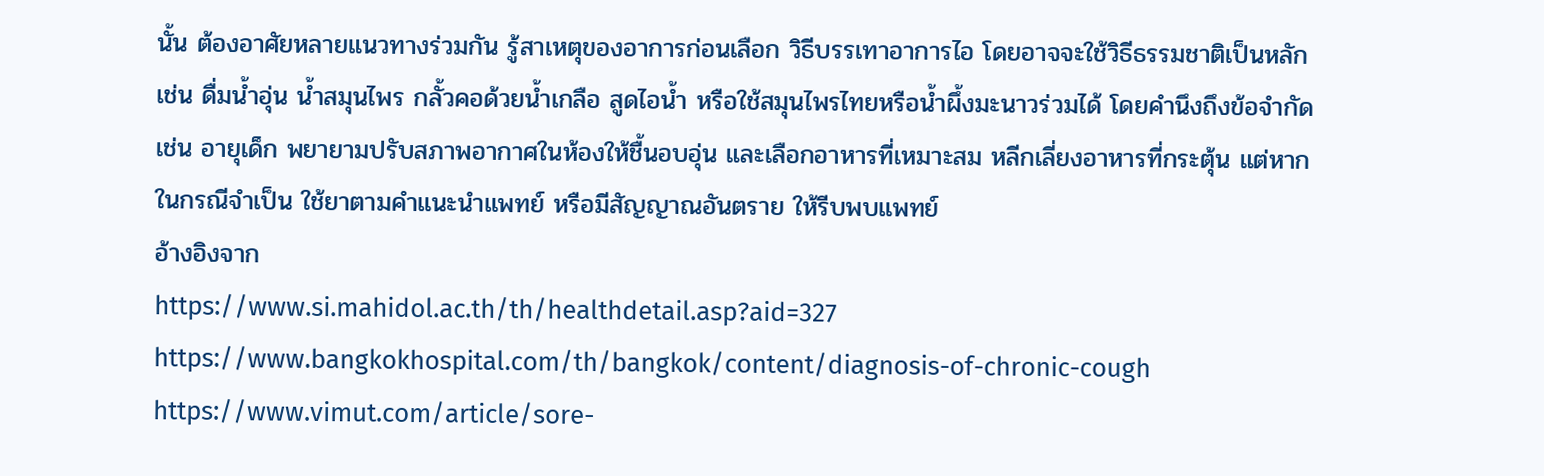นั้น ต้องอาศัยหลายแนวทางร่วมกัน รู้สาเหตุของอาการก่อนเลือก วิธีบรรเทาอาการไอ โดยอาจจะใช้วิธีธรรมชาติเป็นหลัก เช่น ดื่มน้ำอุ่น น้ำสมุนไพร กลั้วคอด้วยน้ำเกลือ สูดไอน้ำ หรือใช้สมุนไพรไทยหรือน้ำผึ้งมะนาวร่วมได้ โดยคำนึงถึงข้อจำกัด เช่น อายุเด็ก พยายามปรับสภาพอากาศในห้องให้ชื้นอบอุ่น และเลือกอาหารที่เหมาะสม หลีกเลี่ยงอาหารที่กระตุ้น แต่หากในกรณีจำเป็น ใช้ยาตามคำแนะนำแพทย์ หรือมีสัญญาณอันตราย ให้รีบพบแพทย์
อ้างอิงจาก
https://www.si.mahidol.ac.th/th/healthdetail.asp?aid=327
https://www.bangkokhospital.com/th/bangkok/content/diagnosis-of-chronic-cough
https://www.vimut.com/article/sore-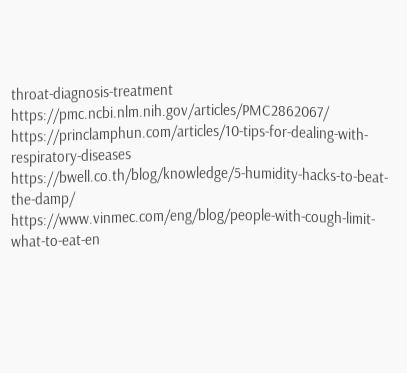throat-diagnosis-treatment
https://pmc.ncbi.nlm.nih.gov/articles/PMC2862067/
https://princlamphun.com/articles/10-tips-for-dealing-with-respiratory-diseases
https://bwell.co.th/blog/knowledge/5-humidity-hacks-to-beat-the-damp/
https://www.vinmec.com/eng/blog/people-with-cough-limit-what-to-eat-en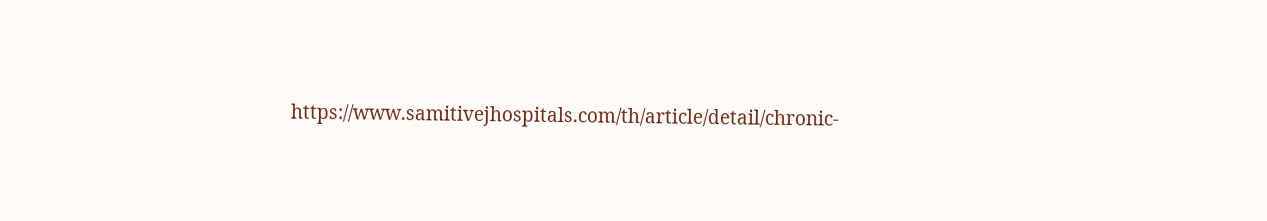https://www.samitivejhospitals.com/th/article/detail/chronic-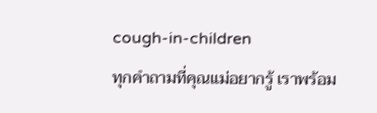cough-in-children
ทุกคำถามที่คุณแม่อยากรู้ เราพร้อม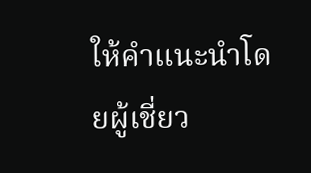ให้คำแนะนำโดยผู้เชี่ยว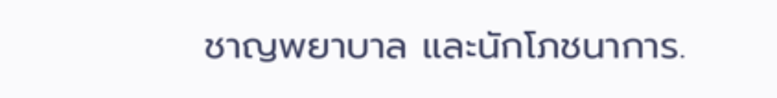ชาญพยาบาล และนักโภชนาการ.